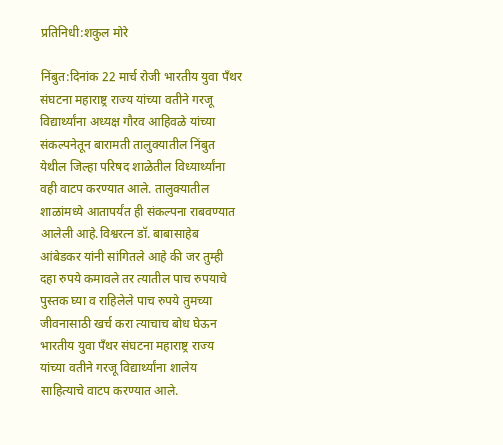प्रतिनिधी:शकुल मोरे

निंबुत:दिनांक 22 मार्च रोजी भारतीय युवा पॅंथर संघटना महाराष्ट्र राज्य यांच्या वतीने गरजू विद्यार्थ्यांना अध्यक्ष गौरव आहिवळे यांच्या संकल्पनेतून बारामती तालुक्यातील निंबुत येथील जिल्हा परिषद शाळेतील विध्यार्थ्यांना वही वाटप करण्यात आले. तालुक्यातील शाळांमध्ये आतापर्यंत ही संकल्पना राबवण्यात आलेली आहे.विश्वरत्न डॉ. बाबासाहेब आंबेडकर यांनी सांगितले आहे की जर तुम्ही दहा रुपये कमावले तर त्यातील पाच रुपयाचे पुस्तक घ्या व राहिलेले पाच रुपये तुमच्या जीवनासाठी खर्च करा त्याचाच बोध घेऊन भारतीय युवा पॅंथर संघटना महाराष्ट्र राज्य यांच्या वतीने गरजू विद्यार्थ्यांना शालेय साहित्याचे वाटप करण्यात आले.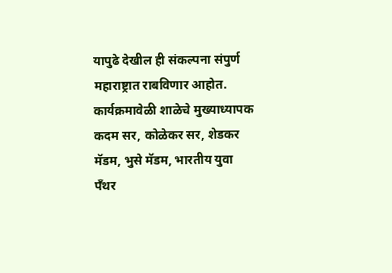यापुढे देखील ही संकल्पना संपुर्ण महाराष्ट्रात राबविणार आहोत. कार्यक्रमावेळी शाळेचे मुख्याध्यापक कदम सर, कोळेकर सर, शेडकर मॅडम, भुसे मॅडम, भारतीय युवा पॅंथर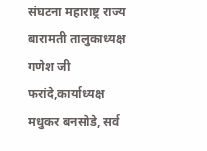संघटना महाराष्ट्र राज्य बारामती तालुकाध्यक्ष गणेश जी फरांदे,कार्याध्यक्ष मधुकर बनसोडे, सर्व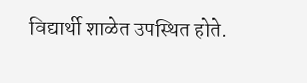विद्यार्थी शाळेत उपस्थित होते.